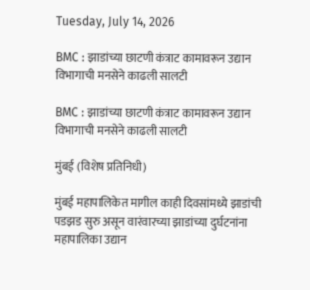Tuesday, July 14, 2026

BMC : झाडांच्या छाटणी कंत्राट कामावरून उद्यान विभागाची मनसेने काढली सालटी

BMC : झाडांच्या छाटणी कंत्राट कामावरून उद्यान विभागाची मनसेने काढली सालटी

मुंबई (विशेष प्रतिनिधी)

मुंबई महापालिकेत मागील काही दिवसांमध्ये झाडांची पडझड सुरु असून वारंवारच्या झाडांच्या दुर्घटनांना महापालिका उद्यान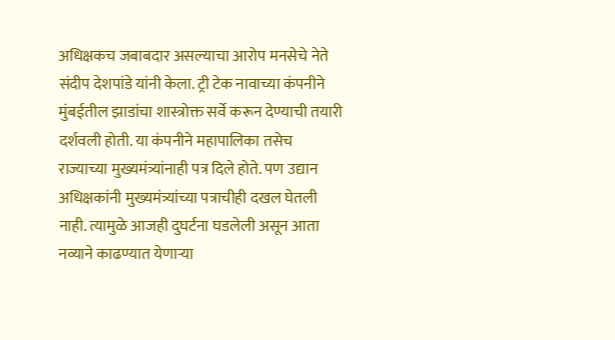अधिक्षकच जबाबदार असल्याचा आरोप मनसेचे नेते संदीप देशपांडे यांनी केला. ट्री टेक नावाच्या कंपनीने मुंबईतील झाडांचा शास्त्रोक्त सर्वे करून देण्याची तयारी दर्शवली होती. या कंपनीने महापालिका तसेच राज्याच्या मुख्यमंत्र्यांनाही पत्र दिले होते. पण उद्यान अधिक्षकांनी मुख्यमंत्र्यांच्या पत्राचीही दखल घेतली नाही. त्यामुळे आजही दुघर्टना घडलेली असून आता नव्याने काढण्यात येणाऱ्या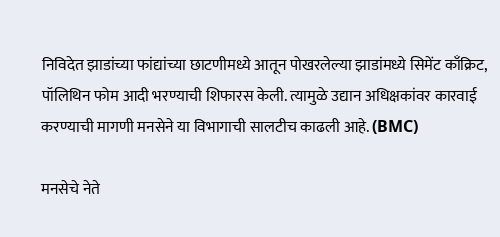निविदेत झाडांच्या फांद्यांच्या छाटणीमध्ये आतून पोखरलेल्या झाडांमध्ये सिमेंट काँक्रिट, पॉलिथिन फोम आदी भरण्याची शिफारस केली. त्यामुळे उद्यान अधिक्षकांवर कारवाई करण्याची मागणी मनसेने या विभागाची सालटीच काढली आहे. (BMC)

मनसेचे नेते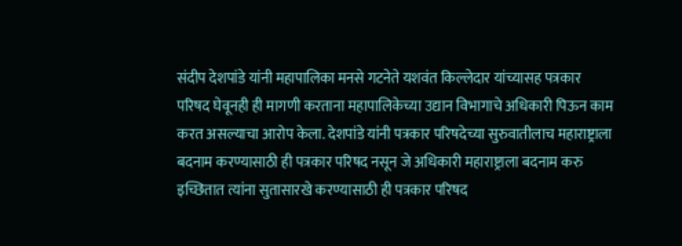संदीप देशपांडे यांनी महापालिका मनसे गटनेते यशवंत किल्लेदार यांच्यासह पत्रकार परिषद घेवूनही ही मागणी करताना महापालिकेच्या उद्यान विभागाचे अधिकारी पिऊन काम करत असल्याचा आरोप केला. देशपांडे यांनी पत्रकार परिषदेच्या सुरुवातीलाच महाराष्ट्राला बदनाम करण्यासाठी ही पत्रकार परिषद नसून जे अधिकारी महाराष्ट्राला बदनाम करु इच्छितात त्यांना सुतासारखे करण्यासाठी ही पत्रकार परिषद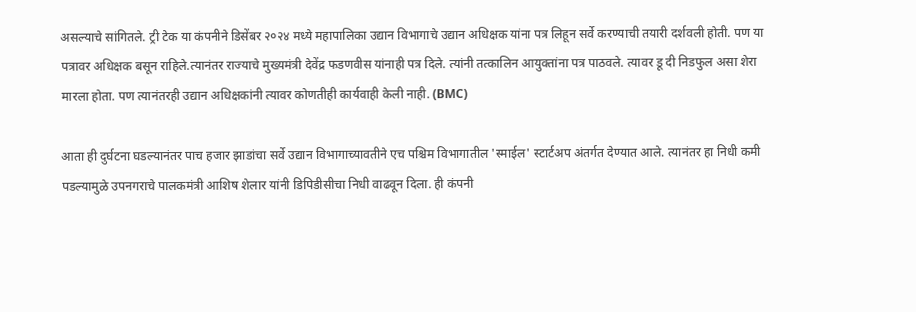असल्याचे सांगितले. ट्री टेक या कंपनीने डिसेंबर २०२४ मध्ये महापालिका उद्यान विभागाचे उद्यान अधिक्षक यांना पत्र लिहून सर्वे करण्याची तयारी दर्शवली होती. पण या पत्रावर अधिक्षक बसून राहिले.त्यानंतर राज्याचे मुख्यमंत्री देवेंद्र फडणवीस यांनाही पत्र दिले. त्यांनी तत्कालिन आयुक्तांना पत्र पाठवले. त्यावर डू दी निडफुल असा शेरा मारला होता. पण त्यानंतरही उद्यान अधिक्षकांनी त्यावर कोणतीही कार्यवाही केली नाही. (BMC)

आता ही दुर्घटना घडल्यानंतर पाच हजार झाडांचा सर्वे उद्यान विभागाच्यावतीने एच पश्चिम विभागातील 'स्माईल' स्टार्टअप अंतर्गत देण्यात आले. त्यानंतर हा निधी कमी पडल्यामुळे उपनगराचे पालकमंत्री आशिष शेलार यांनी डिपिडीसीचा निधी वाढवून दिला. ही कंपनी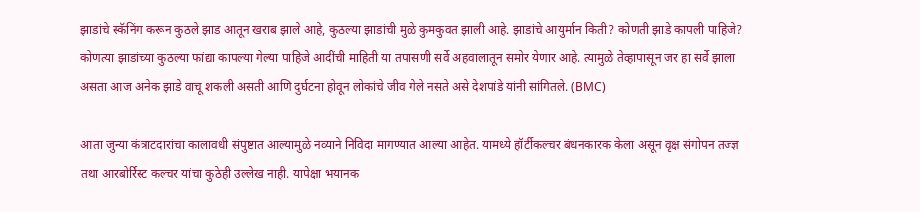झाडांचे स्कॅनिंग करून कुठले झाड आतून खराब झाले आहे, कुठल्या झाडांची मुळे कुमकुवत झाली आहे. झाडांचे आयुर्मान किती? कोणती झाडे कापली पाहिजे? कोणत्या झाडांच्या कुठल्या फांद्या कापल्या गेल्या पाहिजे आदींची माहिती या तपासणी सर्वे अहवालातून समोर येणार आहे. त्यामुळे तेव्हापासून जर हा सर्वे झाला असता आज अनेक झाडे वाचू शकली असती आणि दुर्घटना होवून लोकांचे जीव गेले नसते असे देशपांडे यांनी सांगितले. (BMC)

आता जुन्या कंत्राटदारांचा कालावधी संपुष्टात आल्यामुळे नव्याने निविदा मागण्यात आल्या आहेत. यामध्ये हॉर्टीकल्चर बंधनकारक केला असून वृक्ष संगोपन तज्ज्ञ तथा आरबोर्रिस्ट कल्चर यांचा कुठेही उल्लेख नाही. यापेक्षा भयानक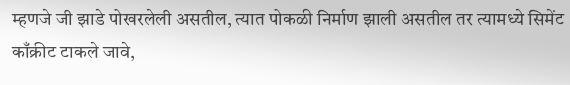म्हणजे जी झाडे पोखरलेली असतील, त्यात पोकळी निर्माण झाली असतील तर त्यामध्ये सिमेंट काँक्रीट टाकले जावे,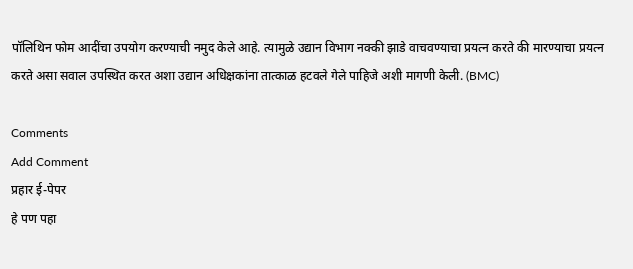पॉलिथिन फोम आदींचा उपयोग करण्याची नमुद केले आहे. त्यामुळे उद्यान विभाग नक्की झाडे वाचवण्याचा प्रयत्न करते की मारण्याचा प्रयत्न करते असा सवाल उपस्थित करत अशा उद्यान अधिक्षकांना तात्काळ हटवले गेले पाहिजे अशी मागणी केली. (BMC)

Comments
Add Comment
प्रहार ई-पेपर
हे पण पहा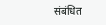संबंधित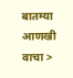बातम्या आणखी वाचा >